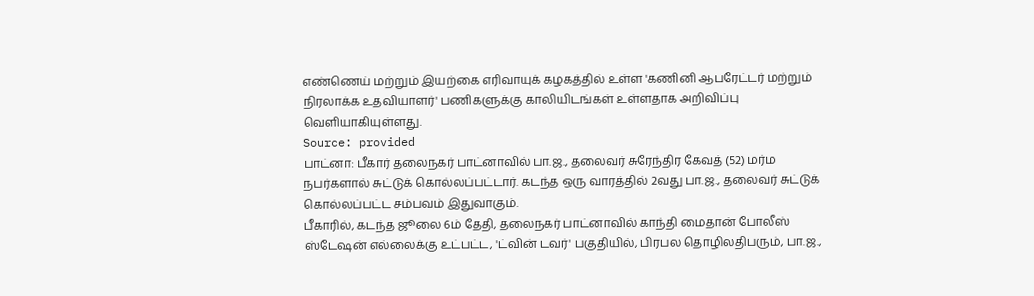எண்ணெய் மற்றும் இயற்கை எரிவாயுக் கழகத்தில் உள்ள 'கணினி ஆபரேட்டர் மற்றும் நிரலாக்க உதவியாளர்' பணிகளுக்கு காலியிடங்கள் உள்ளதாக அறிவிப்பு வெளியாகியுள்ளது.
Source: provided
பாட்னா: பீகார் தலைநகர் பாட்னாவில் பா.ஜ., தலைவர் சுரேந்திர கேவத் (52) மர்ம நபர்களால் சுட்டுக் கொல்லப்பட்டார். கடந்த ஒரு வாரத்தில் 2வது பா.ஜ., தலைவர் சுட்டுக் கொல்லப்பட்ட சம்பவம் இதுவாகும்.
பீகாரில், கடந்த ஜூலை 6ம் தேதி, தலைநகர் பாட்னாவில் காந்தி மைதான் போலீஸ் ஸ்டேஷன் எல்லைக்கு உட்பட்ட, 'ட்வின் டவர்' பகுதியில், பிரபல தொழிலதிபரும், பா.ஜ.,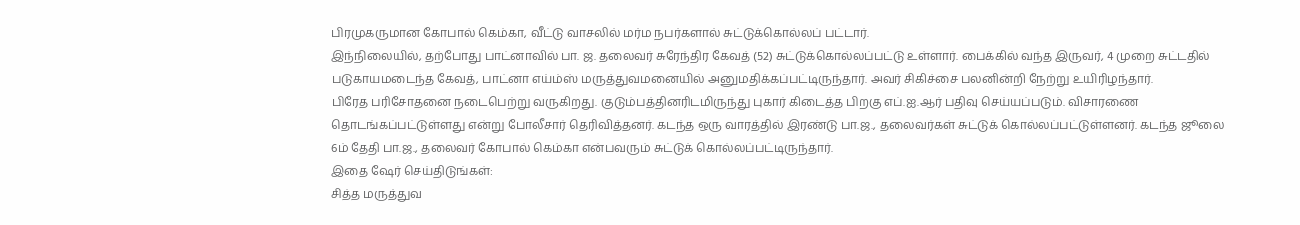பிரமுகருமான கோபால் கெம்கா, வீட்டு வாசலில் மர்ம நபர்களால் சுட்டுக்கொல்லப் பட்டார்.
இந்நிலையில், தற்போது பாட்னாவில் பா. ஜ. தலைவர் சுரேந்திர கேவத் (52) சுட்டுக்கொல்லப்பட்டு உள்ளார். பைக்கில் வந்த இருவர், 4 முறை சுட்டதில் படுகாயமடைந்த கேவத், பாட்னா எய்ம்ஸ் மருத்துவமனையில் அனுமதிக்கப்பட்டிருந்தார். அவர் சிகிச்சை பலனின்றி நேற்று உயிரிழந்தார்.
பிரேத பரிசோதனை நடைபெற்று வருகிறது. குடும்பத்தினரிடமிருந்து புகார் கிடைத்த பிறகு எப்.ஐ.ஆர் பதிவு செய்யப்படும். விசாரணை தொடங்கப்பட்டுள்ளது என்று போலீசார் தெரிவித்தனர். கடந்த ஒரு வாரத்தில் இரண்டு பா.ஜ., தலைவர்கள் சுட்டுக் கொல்லப்பட்டுள்ளனர். கடந்த ஜூலை 6ம் தேதி பா.ஜ., தலைவர் கோபால் கெம்கா என்பவரும் சுட்டுக் கொல்லப்பட்டிருந்தார்.
இதை ஷேர் செய்திடுங்கள்:
சித்த மருத்துவ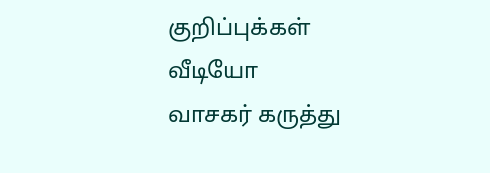குறிப்புக்கள்
வீடியோ
வாசகர் கருத்து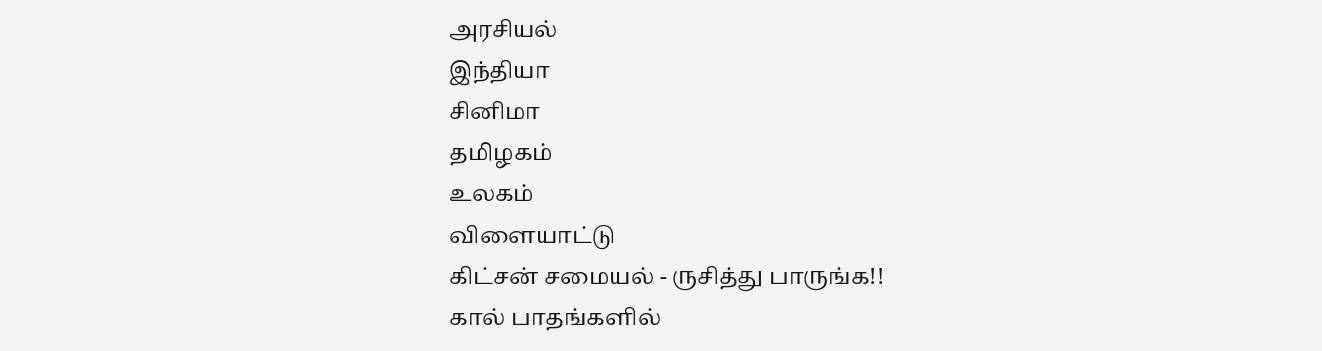அரசியல்
இந்தியா
சினிமா
தமிழகம்
உலகம்
விளையாட்டு
கிட்சன் சமையல் - ருசித்து பாருங்க!!
கால் பாதங்களில்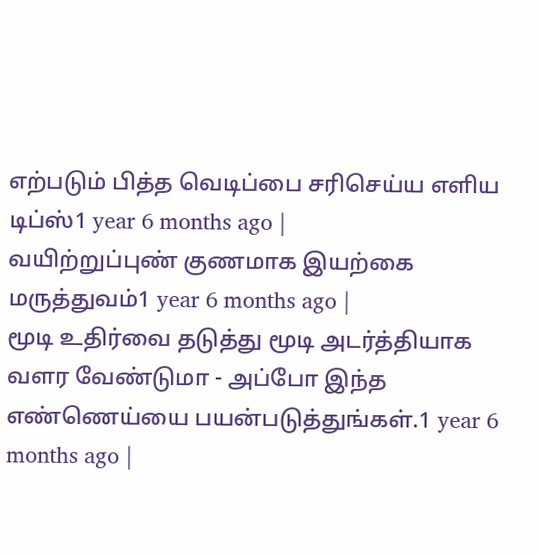எற்படும் பித்த வெடிப்பை சரிசெய்ய எளிய டிப்ஸ்1 year 6 months ago |
வயிற்றுப்புண் குணமாக இயற்கை மருத்துவம்1 year 6 months ago |
மூடி உதிர்வை தடுத்து மூடி அடர்த்தியாக வளர வேண்டுமா - அப்போ இந்த எண்ணெய்யை பயன்படுத்துங்கள்.1 year 6 months ago |